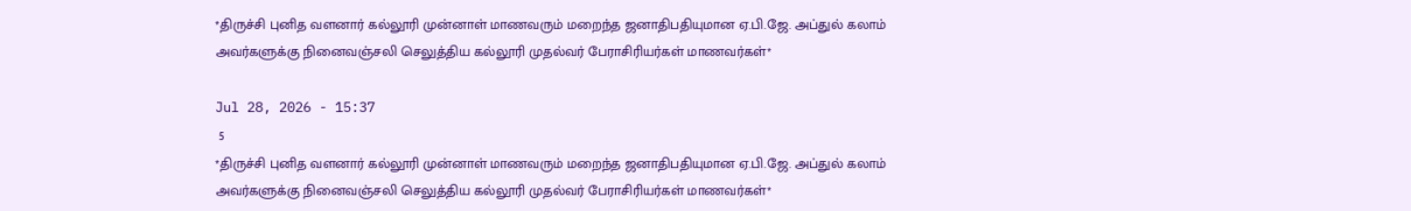*திருச்சி புனித வளனார் கல்லூரி முன்னாள் மாணவரும் மறைந்த ஜனாதிபதியுமான ஏ.பி.ஜே. அப்துல் கலாம் அவர்களுக்கு நினைவஞ்சலி செலுத்திய கல்லூரி முதல்வர் பேராசிரியர்கள் மாணவர்கள்*

Jul 28, 2026 - 15:37
 5
*திருச்சி புனித வளனார் கல்லூரி முன்னாள் மாணவரும் மறைந்த ஜனாதிபதியுமான ஏ.பி.ஜே. அப்துல் கலாம் அவர்களுக்கு நினைவஞ்சலி செலுத்திய கல்லூரி முதல்வர் பேராசிரியர்கள் மாணவர்கள்*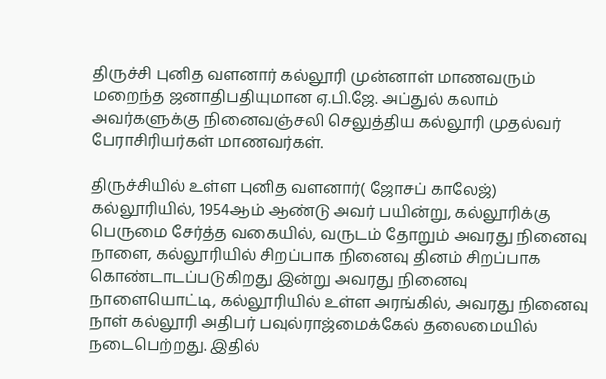திருச்சி புனித வளனார் கல்லூரி முன்னாள் மாணவரும் மறைந்த ஜனாதிபதியுமான ஏ.பி.ஜே. அப்துல் கலாம் அவர்களுக்கு நினைவஞ்சலி செலுத்திய கல்லூரி முதல்வர் பேராசிரியர்கள் மாணவர்கள்.

திருச்சியில் உள்ள புனித வளனார்( ஜோசப் காலேஜ்) கல்லூரியில், 1954ஆம் ஆண்டு அவர் பயின்று, கல்லூரிக்கு பெருமை சேர்த்த வகையில், வருடம் தோறும் அவரது நினைவு நாளை, கல்லூரியில் சிறப்பாக நினைவு தினம் சிறப்பாக கொண்டாடப்படுகிறது இன்று அவரது நினைவு நாளையொட்டி, கல்லூரியில் உள்ள அரங்கில், அவரது நினைவு நாள் கல்லூரி அதிபர் பவுல்ராஜ்மைக்கேல் தலைமையில் நடைபெற்றது. இதில்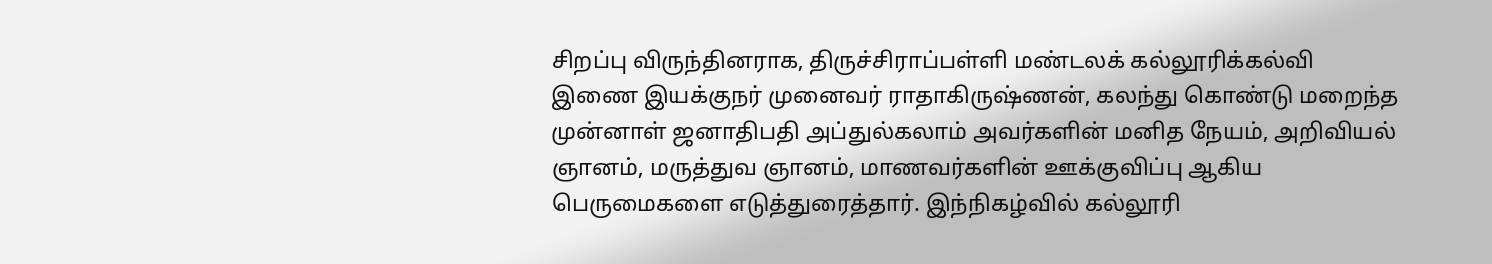சிறப்பு விருந்தினராக, திருச்சிராப்பள்ளி மண்டலக் கல்லூரிக்கல்வி இணை இயக்குநர் முனைவர் ராதாகிருஷ்ணன், கலந்து கொண்டு மறைந்த முன்னாள் ஜனாதிபதி அப்துல்கலாம் அவர்களின் மனித நேயம், அறிவியல் ஞானம், மருத்துவ ஞானம், மாணவர்களின் ஊக்குவிப்பு ஆகிய பெருமைகளை எடுத்துரைத்தார். இந்நிகழ்வில் கல்லூரி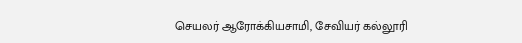செயலர் ஆரோக்கியசாமி, சேவியர் கல்லூரி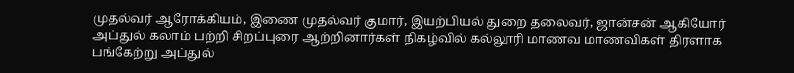முதல்வர் ஆரோக்கியம், இணை முதல்வர் குமார், இயற்பியல் துறை தலைவர், ஜான்சன் ஆகியோர் அப்துல் கலாம் பற்றி சிறப்புரை ஆற்றினார்கள் நிகழ்வில் கல்லூரி மாணவ மாணவிகள் திரளாக பங்கேற்று அப்துல்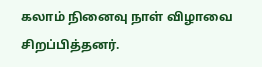கலாம் நினைவு நாள் விழாவை சிறப்பித்தனர்.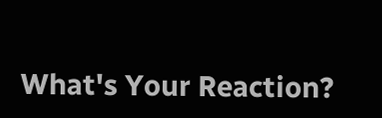What's Your Reaction?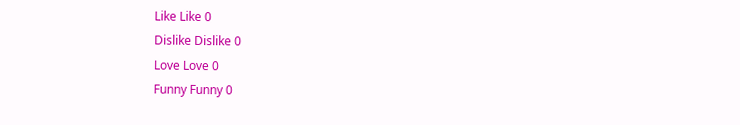Like Like 0
Dislike Dislike 0
Love Love 0
Funny Funny 0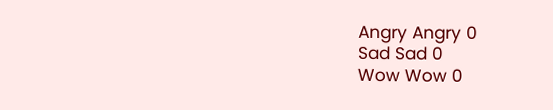Angry Angry 0
Sad Sad 0
Wow Wow 0